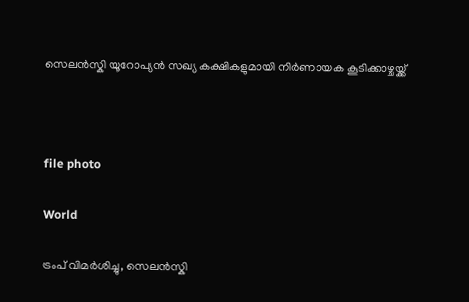സെലൻസ്കി യൂറോപ്യൻ സഖ്യ കക്ഷികളുമായി നിർണായക കൂടിക്കാഴ്ചയ്ക്ക്



file photo

World

ട്രംപ് വിമർശിച്ചു, സെലൻസ്കി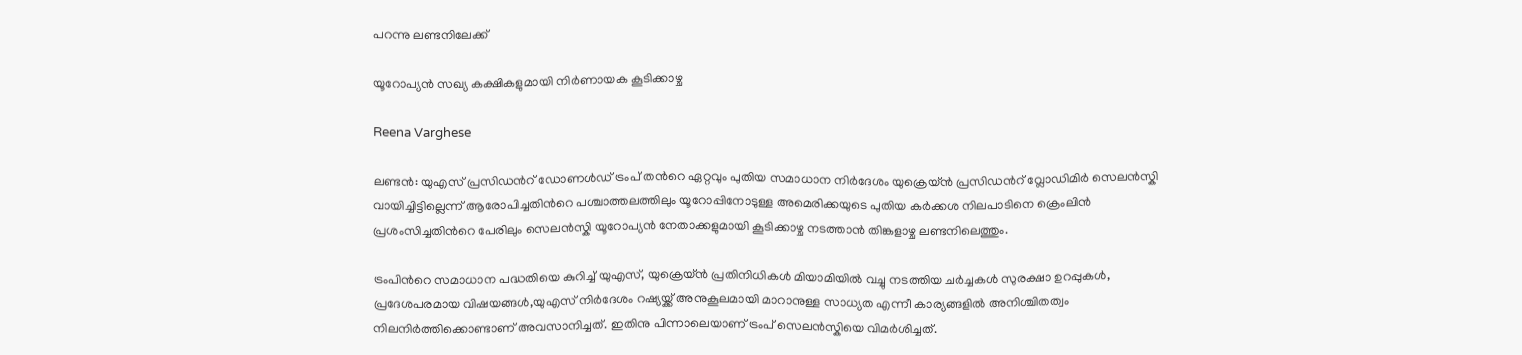പറന്നു ലണ്ടനിലേക്ക്

യൂറോപ്യൻ സഖ്യ കക്ഷികളുമായി നിർണായക കൂടിക്കാഴ്ച

Reena Varghese

ലണ്ടൻ: യുഎസ് പ്രസിഡന്‍റ് ഡോണൾഡ് ട്രംപ് തന്‍റെ ഏറ്റവും പുതിയ സമാധാന നിർദേശം യുക്രെയ്ൻ പ്രസിഡന്‍റ് വ്ലോഡിമിർ സെലൻസ്കി വായിച്ചിട്ടില്ലെന്ന് ആരോപിച്ചതിന്‍റെ പശ്ചാത്തലത്തിലും യൂറോപ്പിനോടുള്ള അമെരിക്കയുടെ പുതിയ കർക്കശ നിലപാടിനെ ക്രെംലിൻ പ്രശംസിച്ചതിന്‍റെ പേരിലും സെലൻസ്കി യൂറോപ്യൻ നേതാക്കളുമായി കൂടിക്കാഴ്ച നടത്താൻ തിങ്കളാഴ്ച ലണ്ടനിലെത്തും.

ട്രംപിന്‍റെ സമാധാന പദ്ധതിയെ കുറിച്ച് യുഎസ്, യുക്രെയ്ൻ പ്രതിനിധികൾ മിയാമിയിൽ വച്ചു നടത്തിയ ചർച്ചകൾ സുരക്ഷാ ഉറപ്പുകൾ, പ്രദേശപരമായ വിഷയങ്ങൾ,യുഎസ് നിർദേശം റഷ്യയ്ക്ക് അനുകൂലമായി മാറാനുള്ള സാധ്യത എന്നീ കാര്യങ്ങളിൽ അനിശ്ചിതത്വം നിലനിർത്തിക്കൊണ്ടാണ് അവസാനിച്ചത്. ഇതിനു പിന്നാലെയാണ് ട്രംപ് സെലൻസ്കിയെ വിമർശിച്ചത്.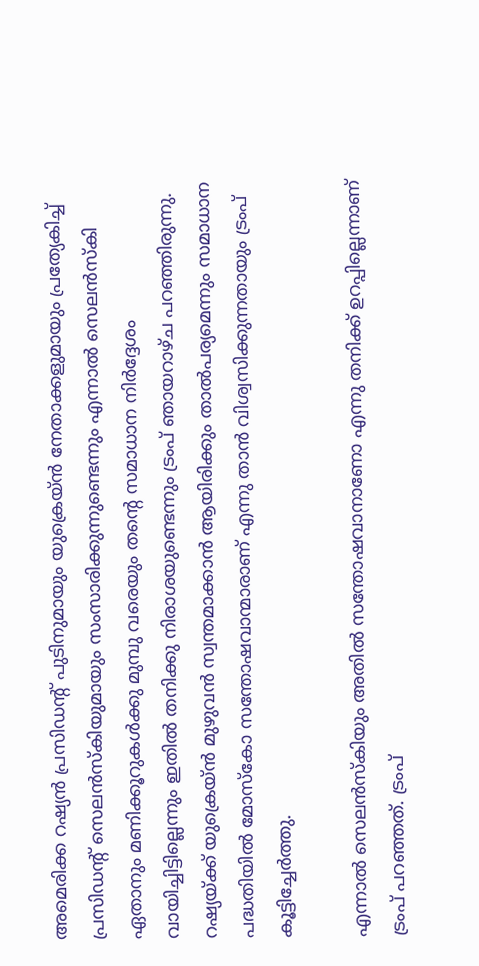അമെരിക്ക റഷ്യൻ പ്രസിഡന്‍റ് പുടിനുമായും യുക്രെയ്ൻ നേതാക്കളുമായും പ്രത്യേകിച്ച് പ്രസിഡന്‍റ് സെലൻസ്കിയുമായും സംസാരിക്കുന്നുണ്ടെന്നും എന്നാൽ സെലൻസ്കി ഏതാനും മണിക്കൂറുകൾക്കു മുമ്പു വരെയും തന്‍റെ സമാധാന നിർദ്ദേശം വായിച്ചിട്ടില്ലെന്നും ഇതിൽ തനിക്കു നിരാശയുണ്ടെന്നും ട്രംപ് ഞായറാഴ്ച പറഞ്ഞിരുന്നു. റഷ്യയ്ക്ക് യുക്രെയ്ൻ മുഴുവൻ സ്വന്തമാക്കാൻ ആയിരിക്കും താൽപര്യമെന്നും സമാധാന പദ്ധതിയിൽ മോസ്കോ സന്തോഷവാന്മാരാണ് എന്നു താൻ വിശ്വസിക്കുന്നതായും ട്രംപ് കൂട്ടിച്ചേർത്തു.

എന്നാൽ സെലൻസ്കിയും അതിൽ സന്തോഷവാനാണോ എന്നു തനിക്ക് ഉറപ്പില്ലെന്നാണ് ട്രംപ് പറഞ്ഞത്. ട്രംപ്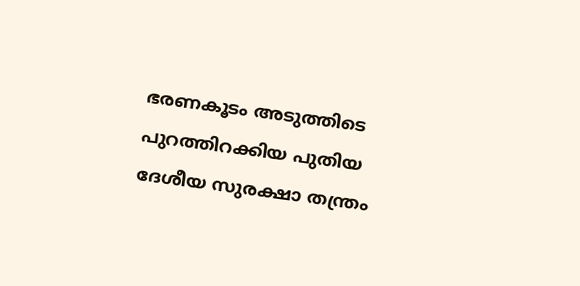ഭരണകൂടം അടുത്തിടെ പുറത്തിറക്കിയ പുതിയ ദേശീയ സുരക്ഷാ തന്ത്രം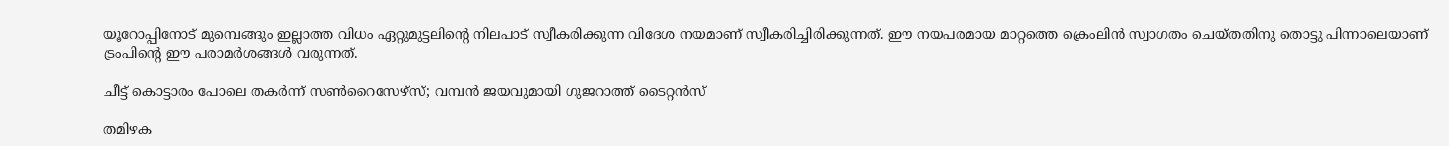യൂറോപ്പിനോട് മുമ്പെങ്ങും ഇല്ലാത്ത വിധം ഏറ്റുമുട്ടലിന്‍റെ നിലപാട് സ്വീകരിക്കുന്ന വിദേശ നയമാണ് സ്വീകരിച്ചിരിക്കുന്നത്. ഈ നയപരമായ മാറ്റത്തെ ക്രെംലിൻ സ്വാഗതം ചെയ്തതിനു തൊട്ടു പിന്നാലെയാണ് ട്രംപിന്‍റെ ഈ പരാമർശങ്ങൾ വരുന്നത്.

ചീട്ട് കൊട്ടാരം പോലെ തകർന്ന് സൺറൈസേഴ്‌സ്; വമ്പൻ ജയവുമായി ഗുജറാത്ത് ടൈറ്റൻസ്

തമിഴക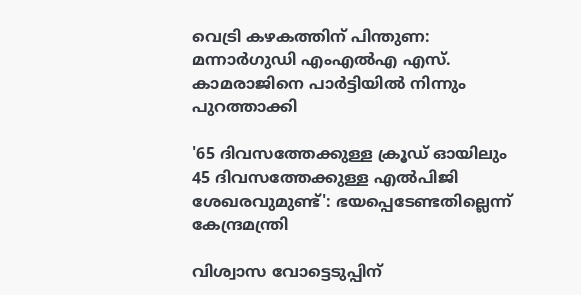വെട്രി കഴകത്തിന് പിന്തുണ: മന്നാർഗുഡി എംഎൽഎ എസ്. കാമരാജിനെ പാർട്ടിയിൽ നിന്നും പുറത്താക്കി

'65 ദിവസത്തേക്കുള്ള ക്രൂഡ് ഓയിലും 45 ദിവസത്തേക്കുള്ള എൽപിജി ശേഖരവുമുണ്ട്': ഭയപ്പെടേണ്ടതില്ലെന്ന് കേന്ദ്രമന്ത്രി

വിശ്വാസ വോട്ടെടുപ്പിന്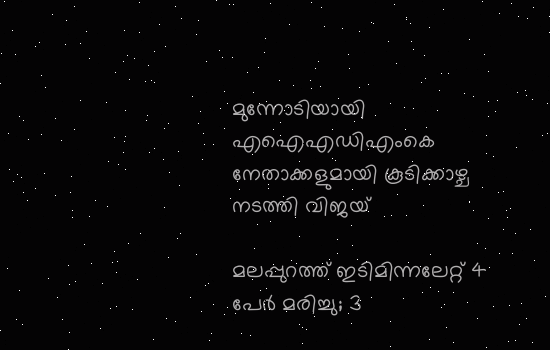മുന്നോടിയായി എഐഎഡിഎംകെ നേതാക്കളുമായി കൂടിക്കാഴ്ച നടത്തി വിജയ്

മലപ്പുറത്ത് ഇടിമിന്നലേറ്റ് 4 പേർ മരിച്ചു; 3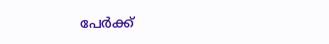പേർക്ക്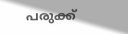പരുക്ക്